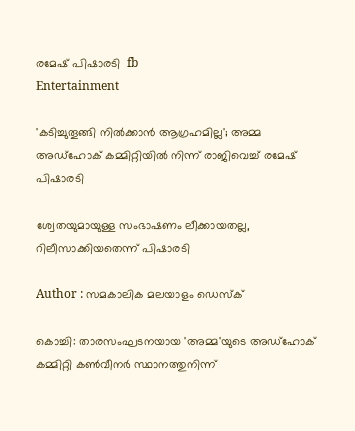രമേഷ് പിഷാരടി  fb
Entertainment

'കടിച്ചുതൂങ്ങി നില്‍ക്കാന്‍ ആഗ്രഹമില്ല'; അമ്മ അഡ്‌ഹോക് കമ്മിറ്റിയില്‍ നിന്ന് രാജിവെച്ച് രമേഷ് പിഷാരടി

ശ്വേതയുമായുള്ള സംഭാഷണം ലീക്കായതല്ല, റിലീസാക്കിയതെന്ന് പിഷാരടി

Author : സമകാലിക മലയാളം ഡെസ്ക്

കൊച്ചി: താരസംഘടനയായ 'അമ്മ'യുടെ അഡ്‌ഹോക് കമ്മിറ്റി കൺവീനർ സ്ഥാനത്തുനിന്ന്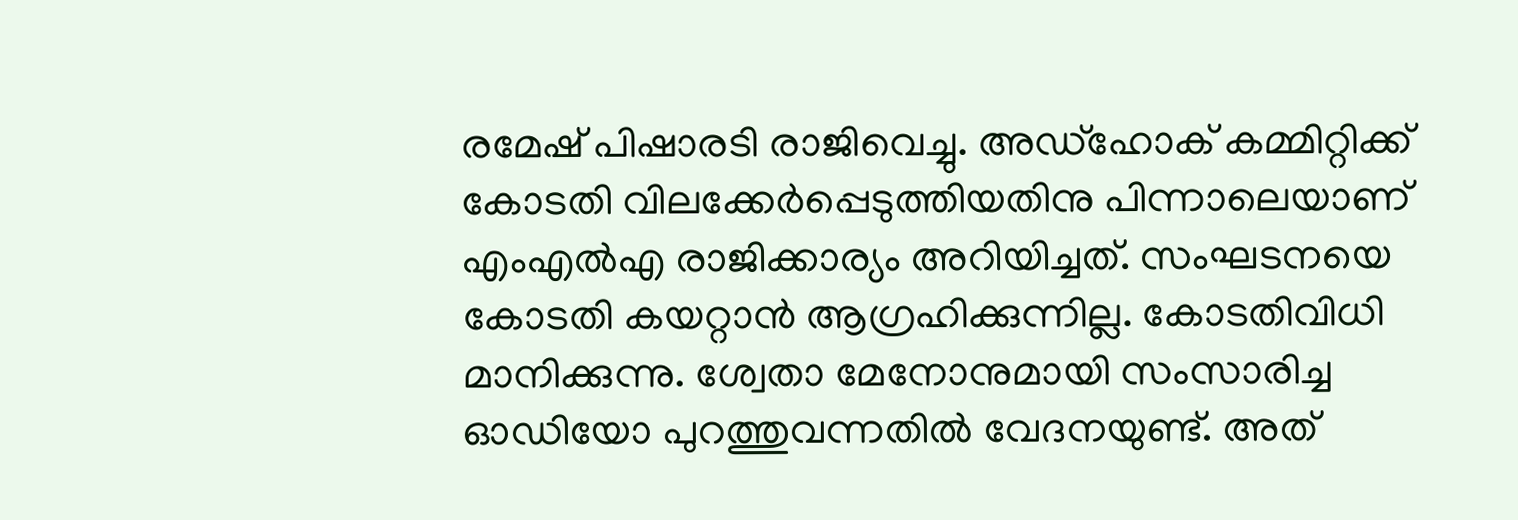രമേഷ് പിഷാരടി രാജിവെച്ചു. അഡ്‌ഹോക് കമ്മിറ്റിക്ക് കോടതി വിലക്കേര്‍പ്പെടുത്തിയതിനു പിന്നാലെയാണ് എംഎല്‍എ രാജിക്കാര്യം അറിയിച്ചത്. സംഘടനയെ കോടതി കയറ്റാന്‍ ആഗ്രഹിക്കുന്നില്ല. കോടതിവിധി മാനിക്കുന്നു. ശ്വേതാ മേനോനുമായി സംസാരിച്ച ഓഡിയോ പുറത്തുവന്നതില്‍ വേദനയുണ്ട്. അത്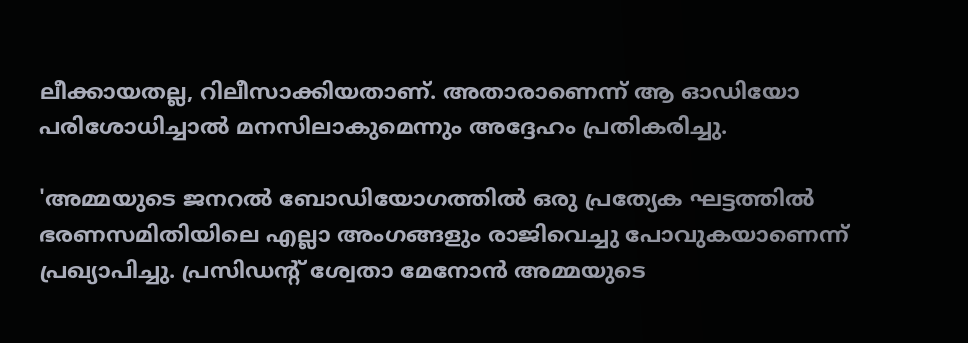ലീക്കായതല്ല, റിലീസാക്കിയതാണ്. അതാരാണെന്ന് ആ ഓഡിയോ പരിശോധിച്ചാല്‍ മനസിലാകുമെന്നും അദ്ദേഹം പ്രതികരിച്ചു.

'അമ്മയുടെ ജനറല്‍ ബോഡിയോഗത്തില്‍ ഒരു പ്രത്യേക ഘട്ടത്തില്‍ ഭരണസമിതിയിലെ എല്ലാ അംഗങ്ങളും രാജിവെച്ചു പോവുകയാണെന്ന് പ്രഖ്യാപിച്ചു. പ്രസിഡന്റ് ശ്വേതാ മേനോന്‍ അമ്മയുടെ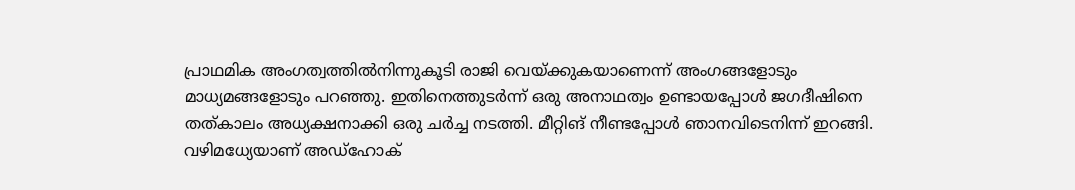പ്രാഥമിക അംഗത്വത്തില്‍നിന്നുകൂടി രാജി വെയ്ക്കുകയാണെന്ന് അംഗങ്ങളോടും മാധ്യമങ്ങളോടും പറഞ്ഞു. ഇതിനെത്തുടര്‍ന്ന് ഒരു അനാഥത്വം ഉണ്ടായപ്പോള്‍ ജഗദീഷിനെ തത്കാലം അധ്യക്ഷനാക്കി ഒരു ചര്‍ച്ച നടത്തി. മീറ്റിങ് നീണ്ടപ്പോള്‍ ഞാനവിടെനിന്ന് ഇറങ്ങി. വഴിമധ്യേയാണ് അഡ്‌ഹോക്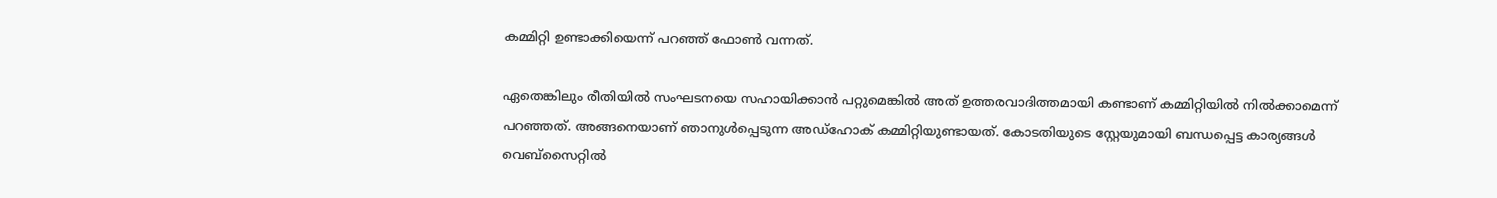കമ്മിറ്റി ഉണ്ടാക്കിയെന്ന് പറഞ്ഞ് ഫോണ്‍ വന്നത്.

ഏതെങ്കിലും രീതിയില്‍ സംഘടനയെ സഹായിക്കാന്‍ പറ്റുമെങ്കില്‍ അത് ഉത്തരവാദിത്തമായി കണ്ടാണ് കമ്മിറ്റിയില്‍ നില്‍ക്കാമെന്ന് പറഞ്ഞത്. അങ്ങനെയാണ് ഞാനുള്‍പ്പെടുന്ന അഡ്‌ഹോക് കമ്മിറ്റിയുണ്ടായത്. കോടതിയുടെ സ്റ്റേയുമായി ബന്ധപ്പെട്ട കാര്യങ്ങള്‍ വെബ്‌സൈറ്റില്‍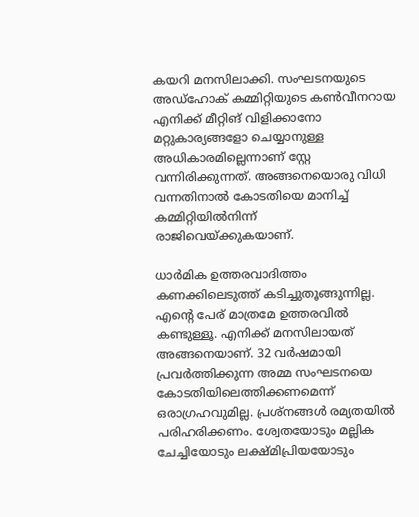കയറി മനസിലാക്കി. സംഘടനയുടെ അഡ്‌ഹോക് കമ്മിറ്റിയുടെ കണ്‍വീനറായ എനിക്ക് മീറ്റിങ് വിളിക്കാനോ മറ്റുകാര്യങ്ങളോ ചെയ്യാനുള്ള അധികാരമില്ലെന്നാണ് സ്റ്റേ വന്നിരിക്കുന്നത്. അങ്ങനെയൊരു വിധി വന്നതിനാല്‍ കോടതിയെ മാനിച്ച് കമ്മിറ്റിയില്‍നിന്ന് രാജിവെയ്ക്കുകയാണ്.

ധാര്‍മിക ഉത്തരവാദിത്തം കണക്കിലെടുത്ത് കടിച്ചുതൂങ്ങുന്നില്ല. എന്റെ പേര് മാത്രമേ ഉത്തരവില്‍ കണ്ടുള്ളൂ. എനിക്ക് മനസിലായത് അങ്ങനെയാണ്. 32 വര്‍ഷമായി പ്രവര്‍ത്തിക്കുന്ന അമ്മ സംഘടനയെ കോടതിയിലെത്തിക്കണമെന്ന് ഒരാഗ്രഹവുമില്ല. പ്രശ്‌നങ്ങള്‍ രമ്യതയില്‍ പരിഹരിക്കണം. ശ്വേതയോടും മല്ലിക ചേച്ചിയോടും ലക്ഷ്മിപ്രിയയോടും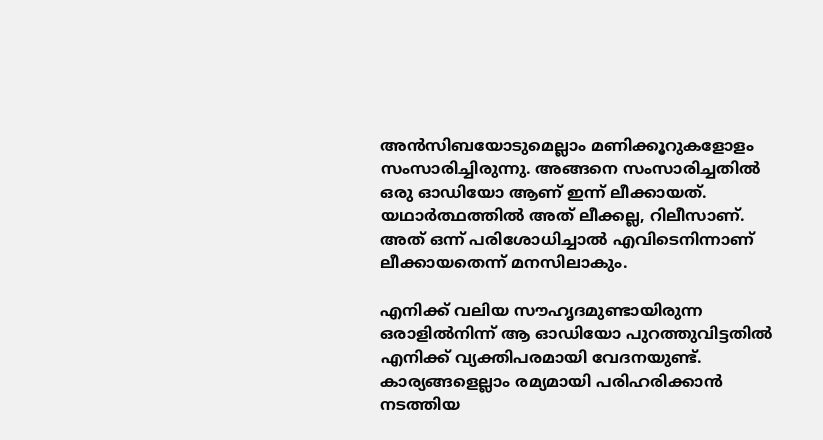അന്‍സിബയോടുമെല്ലാം മണിക്കൂറുകളോളം സംസാരിച്ചിരുന്നു. അങ്ങനെ സംസാരിച്ചതില്‍ ഒരു ഓഡിയോ ആണ് ഇന്ന് ലീക്കായത്. യഥാര്‍ത്ഥത്തില്‍ അത് ലീക്കല്ല, റിലീസാണ്. അത് ഒന്ന് പരിശോധിച്ചാല്‍ എവിടെനിന്നാണ് ലീക്കായതെന്ന് മനസിലാകും.

എനിക്ക് വലിയ സൗഹൃദമുണ്ടായിരുന്ന ഒരാളില്‍നിന്ന് ആ ഓഡിയോ പുറത്തുവിട്ടതില്‍ എനിക്ക് വ്യക്തിപരമായി വേദനയുണ്ട്. കാര്യങ്ങളെല്ലാം രമ്യമായി പരിഹരിക്കാന്‍ നടത്തിയ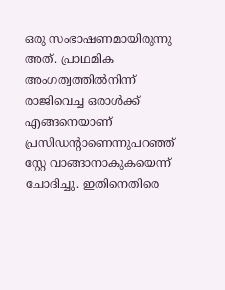ഒരു സംഭാഷണമായിരുന്നു അത്. പ്രാഥമിക അംഗത്വത്തില്‍നിന്ന് രാജിവെച്ച ഒരാള്‍ക്ക് എങ്ങനെയാണ് പ്രസിഡന്റാണെന്നുപറഞ്ഞ് സ്റ്റേ വാങ്ങാനാകുകയെന്ന് ചോദിച്ചു. ഇതിനെതിരെ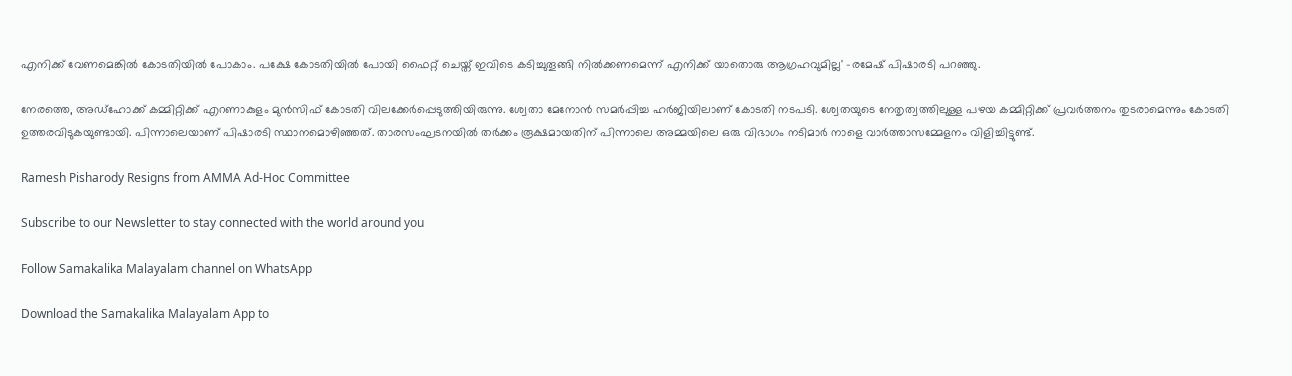എനിക്ക് വേണമെങ്കില്‍ കോടതിയില്‍ പോകാം. പക്ഷേ കോടതിയില്‍ പോയി ഫൈറ്റ് ചെയ്ത് ഇവിടെ കടിച്ചുതൂങ്ങി നില്‍ക്കണമെന്ന് എനിക്ക് യാതൊരു ആഗ്രഹവുമില്ല' -രമേഷ് പിഷാരടി പറഞ്ഞു.

നേരത്തെ, അഡ്ഹോക്ക് കമ്മിറ്റിക്ക് എറണാകുളം മുൻസിഫ് കോടതി വിലക്കേർപ്പെടുത്തിയിരുന്നു. ശ്വേതാ മേനോൻ സമർപ്പിച്ച ഹർജിയിലാണ് കോടതി നടപടി. ശ്വേതയുടെ നേതൃത്വത്തിലുള്ള പഴയ കമ്മിറ്റിക്ക് പ്രവർത്തനം തുടരാമെന്നും കോടതി ഉത്തരവിടുകയുണ്ടായി. പിന്നാലെയാണ് പിഷാരടി സ്ഥാനമൊഴിഞ്ഞത്. താരസംഘടനയിൽ തർക്കം രൂക്ഷമായതിന് പിന്നാലെ അമ്മയിലെ ഒരു വിഭാഗം നടിമാർ നാളെ വാർത്താസമ്മേളനം വിളിച്ചിട്ടുണ്ട്.

Ramesh Pisharody Resigns from AMMA Ad-Hoc Committee

Subscribe to our Newsletter to stay connected with the world around you

Follow Samakalika Malayalam channel on WhatsApp

Download the Samakalika Malayalam App to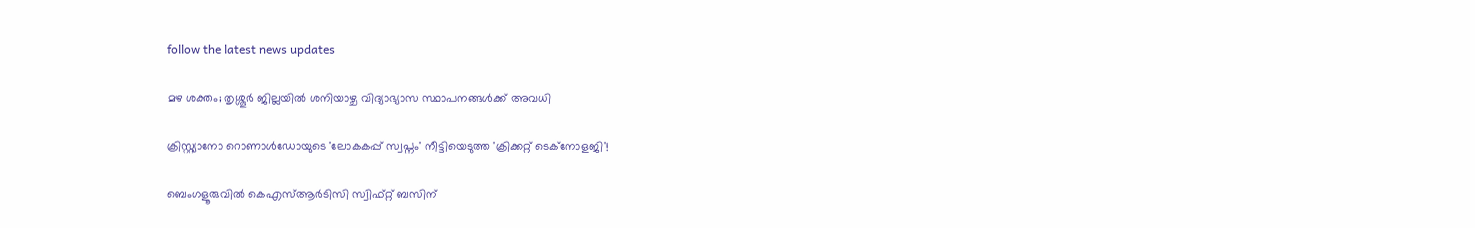follow the latest news updates

മഴ ശക്തം; തൃശ്ശൂര്‍ ജില്ലയില്‍ ശനിയാഴ്ച വിദ്യാഭ്യാസ സ്ഥാപനങ്ങള്‍ക്ക് അവധി

ക്രിസ്റ്റ്യാനോ റൊണാൾഡോയുടെ 'ലോകകപ്പ് സ്വപ്നം' നീട്ടിയെടുത്ത 'ക്രിക്കറ്റ് ടെക്നോളജി'!

ബെംഗളൂരുവില്‍ കെഎസ്ആര്‍ടിസി സ്വിഫ്റ്റ് ബസിന്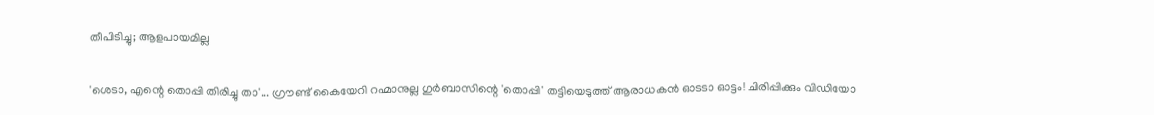തീപിടിച്ചു; ആളപായമില്ല

'ശെടാ, എന്റെ തൊപ്പി തിരിച്ചു താ'... ഗ്രൗണ്ട് കൈയേറി റഹ്മാനുല്ല ഗുർബാസിന്റെ 'തൊപ്പി' തട്ടിയെടുത്ത് ആരാധകൻ ഓടടാ ഓട്ടം! ചിരിപ്പിക്കും വിഡിയോ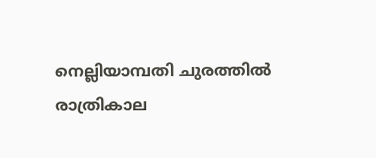നെല്ലിയാമ്പതി ചുരത്തില്‍ രാത്രികാല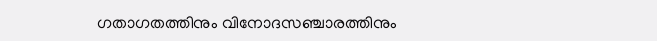ഗതാഗതത്തിനും വിനോദസഞ്ചാരത്തിനും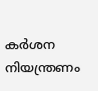കര്‍ശന നിയന്ത്രണം